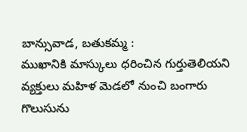బాన్సువాడ, బతుకమ్మ :
ముఖానికి మాస్కులు ధరించిన గుర్తుతెలియని వ్యక్తులు మహిళ మెడలో నుంచి బంగారు గొలుసును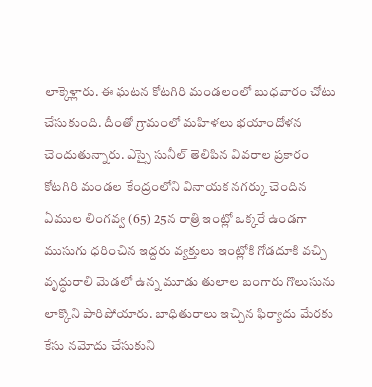లాక్కెళ్లారు. ఈ ఘటన కోటగిరి మండలంలో బుధవారం చోటు చేసుకుంది. దీంతో గ్రామంలో మహిళలు భయాందోళన చెందుతున్నారు. ఎస్సై సునీల్ తెలిపిన వివరాల ప్రకారం కోటగిరి మండల కేంద్రంలోని వినాయక నగర్కు చెందిన ఏముల లింగవ్వ (65) 25న రాత్రి ఇంట్లో ఒక్కరే ఉండగా ముసుగు ధరించిన ఇద్దరు వ్యక్తులు ఇంట్లోకి గోడదూకి వచ్చి వృద్ధురాలి మెడలో ఉన్న మూడు తులాల బంగారు గొలుసును లాక్కొని పారిపోయారు. బాధితురాలు ఇచ్చిన ఫిర్యాదు మేరకు కేసు నమోదు చేసుకుని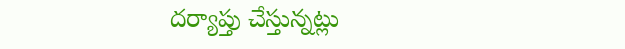దర్యాప్తు చేస్తున్నట్లు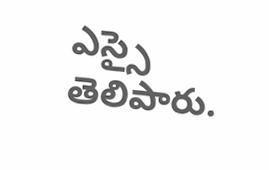ఎస్సై తెలిపారు.